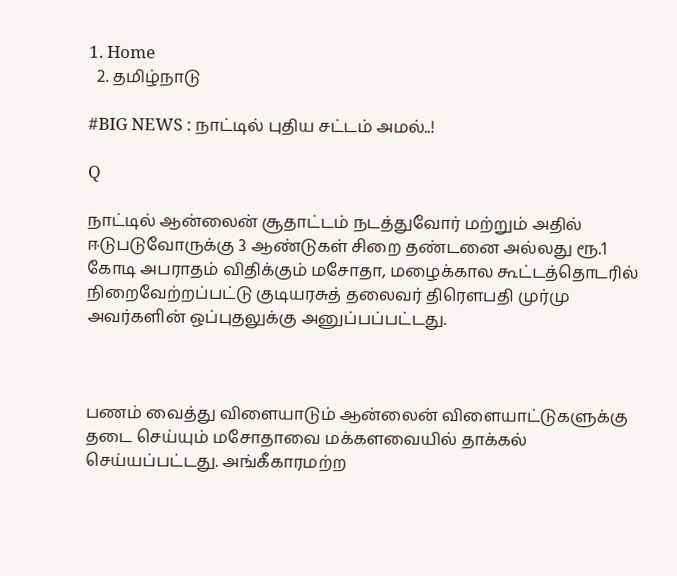1. Home
  2. தமிழ்நாடு

#BIG NEWS : நாட்டில் புதிய சட்டம் அமல்..!

Q

நாட்டில் ஆன்லைன் சூதாட்டம் நடத்துவோர் மற்றும் அதில் ஈடுபடுவோருக்கு 3 ஆண்டுகள் சிறை தண்டனை அல்லது ரூ.1 கோடி அபராதம் விதிக்கும் மசோதா, மழைக்கால கூட்டத்தொடரில் நிறைவேற்றப்பட்டு குடியரசுத் தலைவர் திரௌபதி முர்மு அவர்களின் ஒப்புதலுக்கு அனுப்பப்பட்டது.



பணம் வைத்து விளையாடும் ஆன்லைன் விளையாட்டுகளுக்கு தடை செய்யும் மசோதாவை மக்களவையில் தாக்கல் செய்யப்பட்டது. அங்கீகாரமற்ற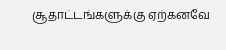சூதாட்டங்களுக்கு ஏற்கனவே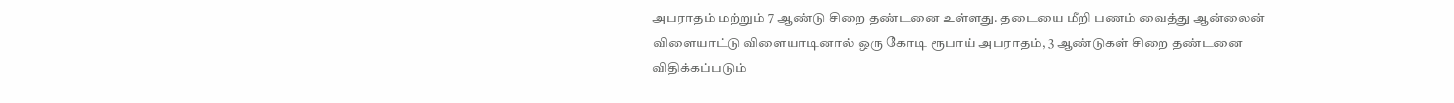அபராதம் மற்றும் 7 ஆண்டு சிறை தண்டனை உள்ளது. தடையை மீறி பணம் வைத்து ஆன்லைன் விளையாட்டு விளையாடினால் ஒரு கோடி ரூபாய் அபராதம், 3 ஆண்டுகள் சிறை தண்டனை விதிக்கப்படும்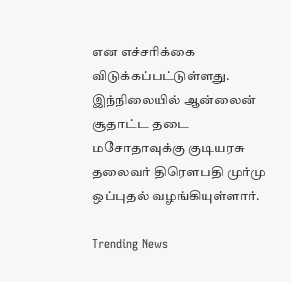என எச்சரிக்கை விடுக்கப்பட்டுள்ளது. இந்நிலையில் ஆன்லைன் சூதாட்ட தடை மசோதாவுக்கு குடியரசு தலைவர் திரௌபதி முர்மு ஒப்புதல் வழங்கியுள்ளார்.

Trending News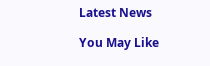Latest News

You May Like